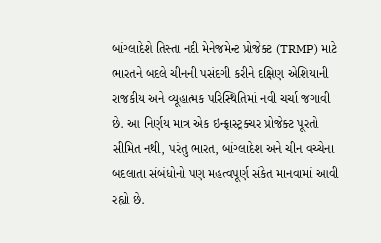બાંગ્લાદેશે તિસ્તા નદી મેનેજમેન્ટ પ્રોજેક્ટ (TRMP) માટે ભારતને બદલે ચીનની પસંદગી કરીને દક્ષિણ એશિયાની રાજકીય અને વ્યૂહાત્મક પરિસ્થિતિમાં નવી ચર્ચા જગાવી છે. આ નિર્ણય માત્ર એક ઇન્ફ્રાસ્ટ્રક્ચર પ્રોજેક્ટ પૂરતો સીમિત નથી, પરંતુ ભારત, બાંગ્લાદેશ અને ચીન વચ્ચેના બદલાતા સંબંધોનો પણ મહત્વપૂર્ણ સંકેત માનવામાં આવી રહ્યો છે.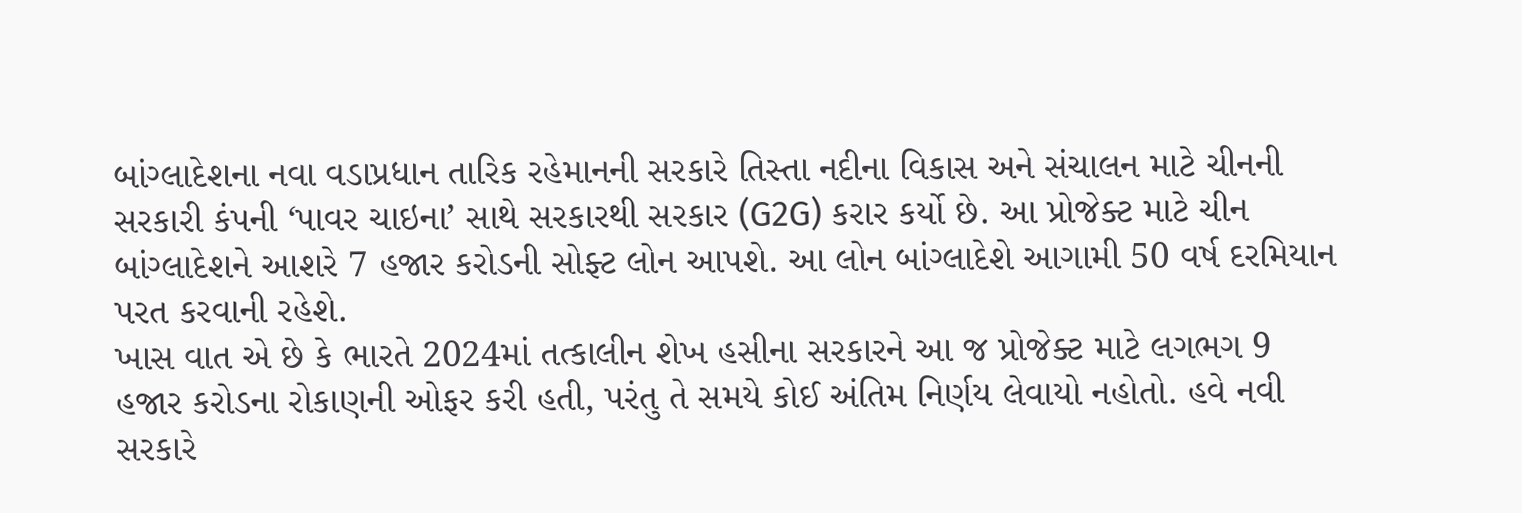બાંગ્લાદેશના નવા વડાપ્રધાન તારિક રહેમાનની સરકારે તિસ્તા નદીના વિકાસ અને સંચાલન માટે ચીનની સરકારી કંપની ‘પાવર ચાઇના’ સાથે સરકારથી સરકાર (G2G) કરાર કર્યો છે. આ પ્રોજેક્ટ માટે ચીન બાંગ્લાદેશને આશરે 7 હજાર કરોડની સોફ્ટ લોન આપશે. આ લોન બાંગ્લાદેશે આગામી 50 વર્ષ દરમિયાન પરત કરવાની રહેશે.
ખાસ વાત એ છે કે ભારતે 2024માં તત્કાલીન શેખ હસીના સરકારને આ જ પ્રોજેક્ટ માટે લગભગ 9 હજાર કરોડના રોકાણની ઓફર કરી હતી, પરંતુ તે સમયે કોઈ અંતિમ નિર્ણય લેવાયો નહોતો. હવે નવી સરકારે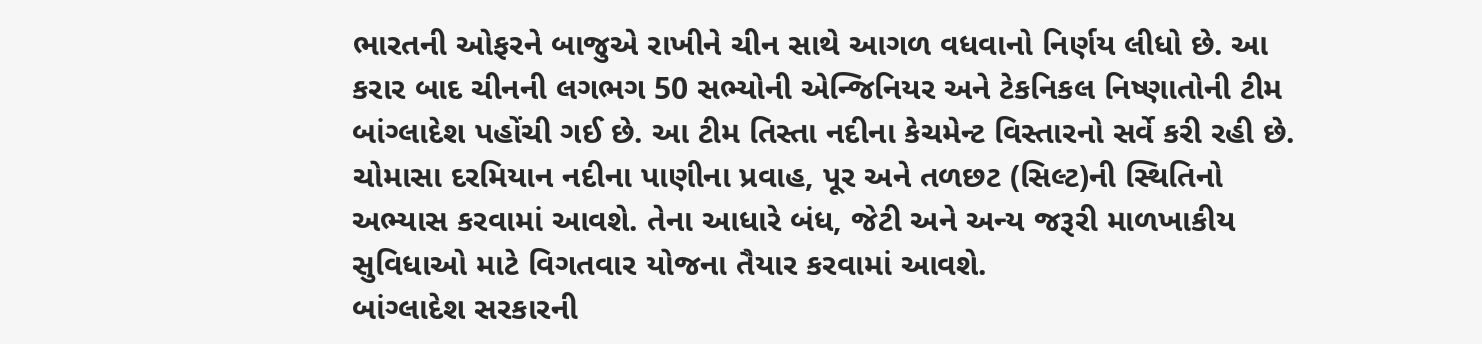ભારતની ઓફરને બાજુએ રાખીને ચીન સાથે આગળ વધવાનો નિર્ણય લીધો છે. આ કરાર બાદ ચીનની લગભગ 50 સભ્યોની એન્જિનિયર અને ટેકનિકલ નિષ્ણાતોની ટીમ બાંગ્લાદેશ પહોંચી ગઈ છે. આ ટીમ તિસ્તા નદીના કેચમેન્ટ વિસ્તારનો સર્વે કરી રહી છે. ચોમાસા દરમિયાન નદીના પાણીના પ્રવાહ, પૂર અને તળછટ (સિલ્ટ)ની સ્થિતિનો અભ્યાસ કરવામાં આવશે. તેના આધારે બંધ, જેટી અને અન્ય જરૂરી માળખાકીય સુવિધાઓ માટે વિગતવાર યોજના તૈયાર કરવામાં આવશે.
બાંગ્લાદેશ સરકારની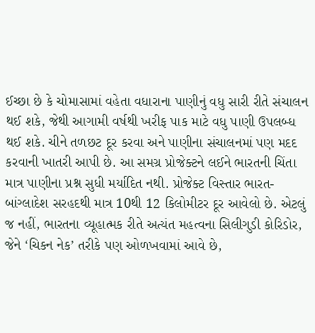ઈચ્છા છે કે ચોમાસામાં વહેતા વધારાના પાણીનું વધુ સારી રીતે સંચાલન થઈ શકે, જેથી આગામી વર્ષથી ખરીફ પાક માટે વધુ પાણી ઉપલબ્ધ થઈ શકે. ચીને તળછટ દૂર કરવા અને પાણીના સંચાલનમાં પણ મદદ કરવાની ખાતરી આપી છે. આ સમગ્ર પ્રોજેક્ટને લઈને ભારતની ચિંતા માત્ર પાણીના પ્રશ્ન સુધી મર્યાદિત નથી. પ્રોજેક્ટ વિસ્તાર ભારત-બાંગ્લાદેશ સરહદથી માત્ર 10થી 12 કિલોમીટર દૂર આવેલો છે. એટલું જ નહીં, ભારતના વ્યૂહાત્મક રીતે અત્યંત મહત્વના સિલીગુડી કોરિડોર, જેને ‘ચિકન નેક’ તરીકે પણ ઓળખવામાં આવે છે,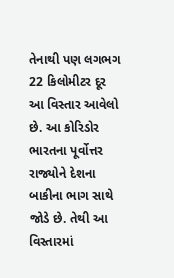તેનાથી પણ લગભગ 22 કિલોમીટર દૂર આ વિસ્તાર આવેલો છે. આ કોરિડોર ભારતના પૂર્વોત્તર રાજ્યોને દેશના બાકીના ભાગ સાથે જોડે છે. તેથી આ વિસ્તારમાં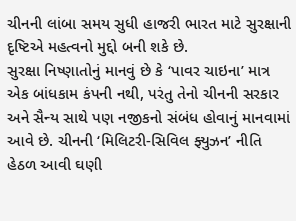ચીનની લાંબા સમય સુધી હાજરી ભારત માટે સુરક્ષાની દૃષ્ટિએ મહત્વનો મુદ્દો બની શકે છે.
સુરક્ષા નિષ્ણાતોનું માનવું છે કે ‘પાવર ચાઇના’ માત્ર એક બાંધકામ કંપની નથી, પરંતુ તેનો ચીનની સરકાર અને સૈન્ય સાથે પણ નજીકનો સંબંધ હોવાનું માનવામાં આવે છે. ચીનની ‘મિલિટરી-સિવિલ ફ્યુઝન’ નીતિ હેઠળ આવી ઘણી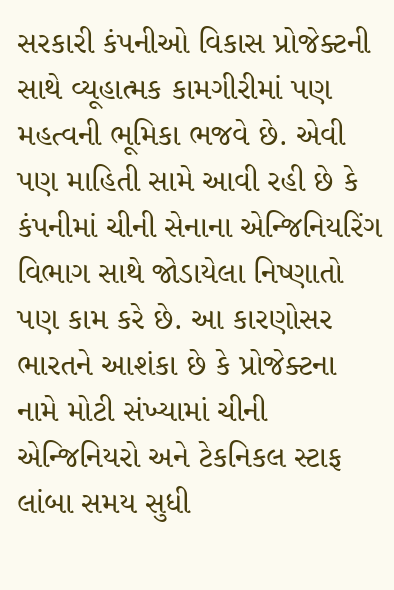સરકારી કંપનીઓ વિકાસ પ્રોજેક્ટની સાથે વ્યૂહાત્મક કામગીરીમાં પણ મહત્વની ભૂમિકા ભજવે છે. એવી પણ માહિતી સામે આવી રહી છે કે કંપનીમાં ચીની સેનાના એન્જિનિયરિંગ વિભાગ સાથે જોડાયેલા નિષ્ણાતો પણ કામ કરે છે. આ કારણોસર ભારતને આશંકા છે કે પ્રોજેક્ટના નામે મોટી સંખ્યામાં ચીની એન્જિનિયરો અને ટેકનિકલ સ્ટાફ લાંબા સમય સુધી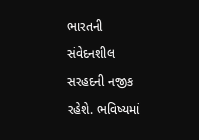ભારતની સંવેદનશીલ સરહદની નજીક રહેશે. ભવિષ્યમાં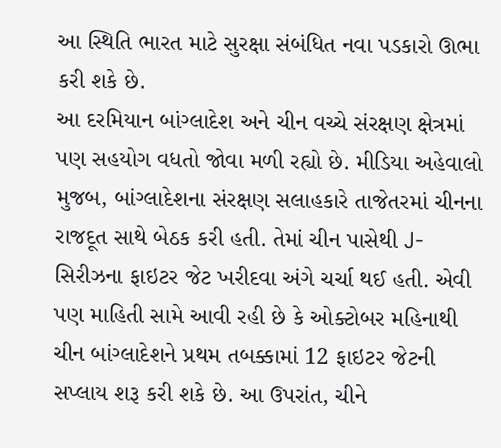આ સ્થિતિ ભારત માટે સુરક્ષા સંબંધિત નવા પડકારો ઊભા કરી શકે છે.
આ દરમિયાન બાંગ્લાદેશ અને ચીન વચ્ચે સંરક્ષણ ક્ષેત્રમાં પણ સહયોગ વધતો જોવા મળી રહ્યો છે. મીડિયા અહેવાલો મુજબ, બાંગ્લાદેશના સંરક્ષણ સલાહકારે તાજેતરમાં ચીનના રાજદૂત સાથે બેઠક કરી હતી. તેમાં ચીન પાસેથી J-સિરીઝના ફાઇટર જેટ ખરીદવા અંગે ચર્ચા થઈ હતી. એવી પણ માહિતી સામે આવી રહી છે કે ઓક્ટોબર મહિનાથી ચીન બાંગ્લાદેશને પ્રથમ તબક્કામાં 12 ફાઇટર જેટની સપ્લાય શરૂ કરી શકે છે. આ ઉપરાંત, ચીને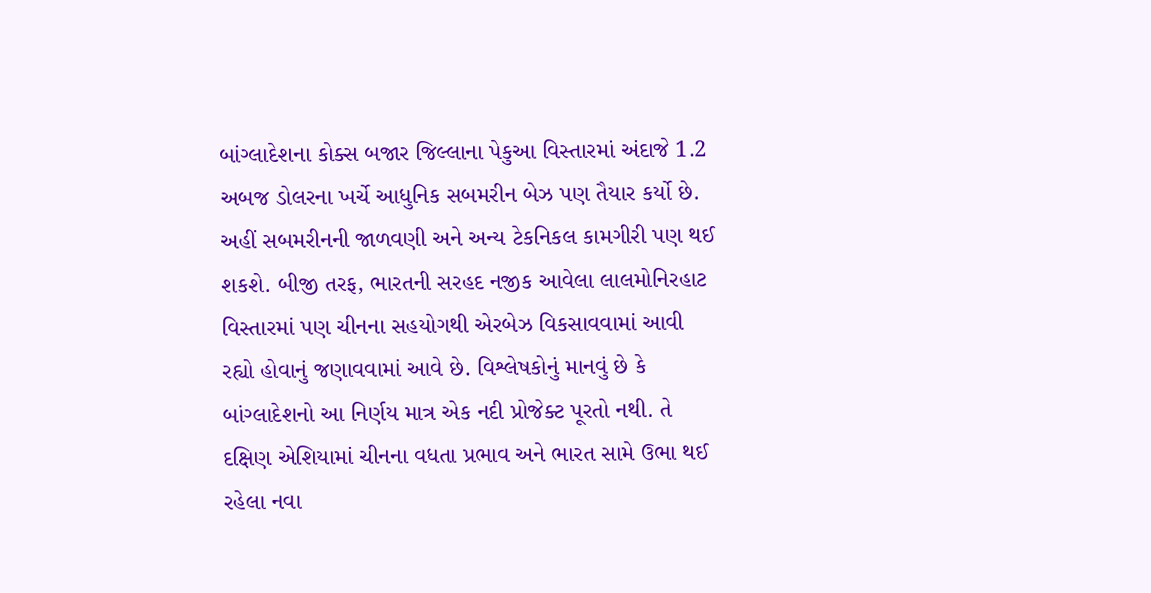બાંગ્લાદેશના કોક્સ બજાર જિલ્લાના પેકુઆ વિસ્તારમાં અંદાજે 1.2 અબજ ડોલરના ખર્ચે આધુનિક સબમરીન બેઝ પણ તૈયાર કર્યો છે. અહીં સબમરીનની જાળવણી અને અન્ય ટેકનિકલ કામગીરી પણ થઈ શકશે. બીજી તરફ, ભારતની સરહદ નજીક આવેલા લાલમોનિરહાટ વિસ્તારમાં પણ ચીનના સહયોગથી એરબેઝ વિકસાવવામાં આવી રહ્યો હોવાનું જણાવવામાં આવે છે. વિશ્લેષકોનું માનવું છે કે બાંગ્લાદેશનો આ નિર્ણય માત્ર એક નદી પ્રોજેક્ટ પૂરતો નથી. તે દક્ષિણ એશિયામાં ચીનના વધતા પ્રભાવ અને ભારત સામે ઉભા થઈ રહેલા નવા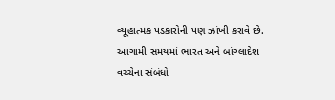વ્યૂહાત્મક પડકારોની પણ ઝાંખી કરાવે છે. આગામી સમયમાં ભારત અને બાંગ્લાદેશ વચ્ચેના સંબંધો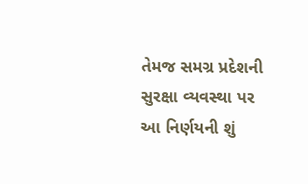તેમજ સમગ્ર પ્રદેશની સુરક્ષા વ્યવસ્થા પર આ નિર્ણયની શું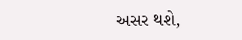અસર થશે,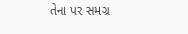તેના પર સમગ્ર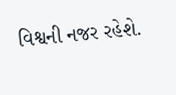વિશ્વની નજર રહેશે.